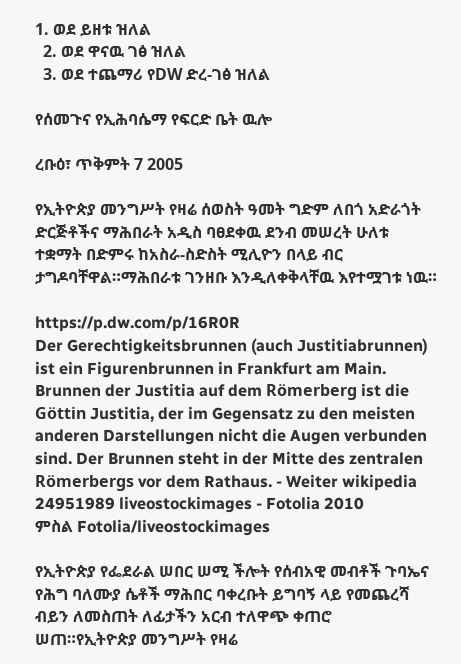1. ወደ ይዘቱ ዝለል
  2. ወደ ዋናዉ ገፅ ዝለል
  3. ወደ ተጨማሪ የDW ድረ-ገፅ ዝለል

የሰመጉና የኢሕባሴማ የፍርድ ቤት ዉሎ

ረቡዕ፣ ጥቅምት 7 2005

የኢትዮጵያ መንግሥት የዛሬ ሰወስት ዓመት ግድም ለበጎ አድራጎት ድርጅቶችና ማሕበራት አዲስ ባፀደቀዉ ደንብ መሠረት ሁለቱ ተቋማት በድምሩ ከአስራ-ስድስት ሚሊዮን በላይ ብር ታግዶባቸዋል።ማሕበራቱ ገንዘቡ እንዲለቀቅላቸዉ እየተሟገቱ ነዉ።

https://p.dw.com/p/16R0R
Der Gerechtigkeitsbrunnen (auch Justitiabrunnen) ist ein Figurenbrunnen in Frankfurt am Main. Brunnen der Justitia auf dem Römerberg ist die Göttin Justitia, der im Gegensatz zu den meisten anderen Darstellungen nicht die Augen verbunden sind. Der Brunnen steht in der Mitte des zentralen Römerbergs vor dem Rathaus. - Weiter wikipedia 24951989 liveostockimages - Fotolia 2010
ምስል Fotolia/liveostockimages

የኢትዮጵያ የፌደራል ሠበር ሠሚ ችሎት የሰብአዊ መብቶች ጉባኤና የሕግ ባለሙያ ሴቶች ማሕበር ባቀረቡት ይግባኝ ላይ የመጨረሻ ብይን ለመስጠት ለፊታችን አርብ ተለዋጭ ቀጠሮ ሠጠ።የኢትዮጵያ መንግሥት የዛሬ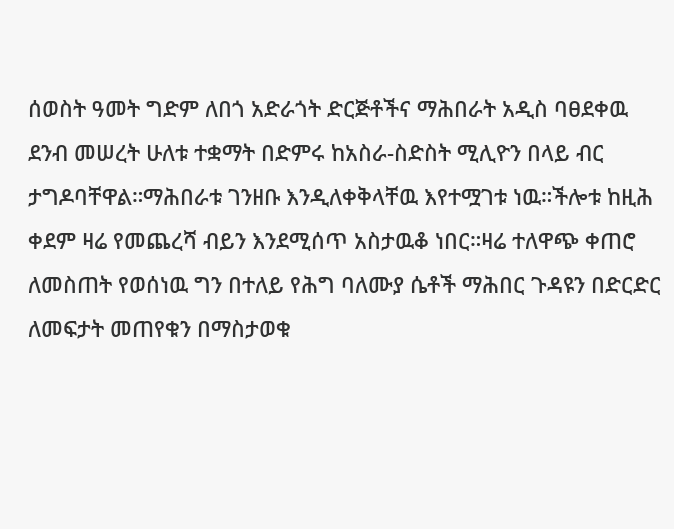ሰወስት ዓመት ግድም ለበጎ አድራጎት ድርጅቶችና ማሕበራት አዲስ ባፀደቀዉ ደንብ መሠረት ሁለቱ ተቋማት በድምሩ ከአስራ-ስድስት ሚሊዮን በላይ ብር ታግዶባቸዋል።ማሕበራቱ ገንዘቡ እንዲለቀቅላቸዉ እየተሟገቱ ነዉ።ችሎቱ ከዚሕ ቀደም ዛሬ የመጨረሻ ብይን እንደሚሰጥ አስታዉቆ ነበር።ዛሬ ተለዋጭ ቀጠሮ ለመስጠት የወሰነዉ ግን በተለይ የሕግ ባለሙያ ሴቶች ማሕበር ጉዳዩን በድርድር ለመፍታት መጠየቁን በማስታወቁ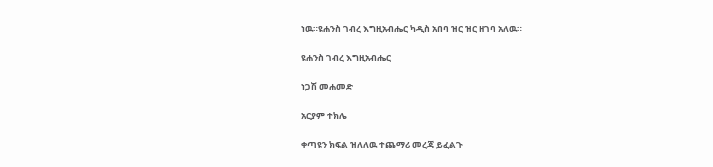ነዉ።ዩሐንስ ገብረ እግዚአብሔር ካዲስ አበባ ዝር ዝር ዘገባ አለዉ።

ዩሐንስ ገብረ እግዚአብሔር

ነጋሽ መሐመድ

አርያም ተክሌ

ቀጣዩን ክፍል ዝለለዉ ተጨማሪ መረጃ ይፈልጉ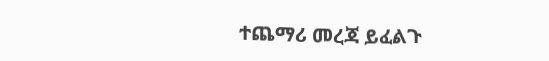ተጨማሪ መረጃ ይፈልጉ